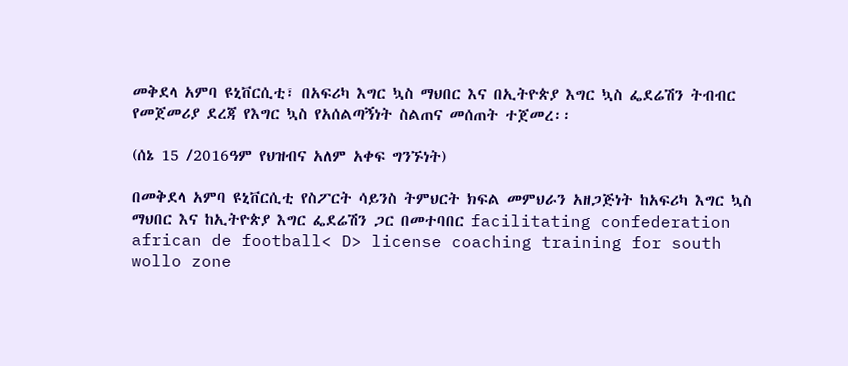መቅደላ አምባ ዩኒቨርሲቲ፣ በአፍሪካ እግር ኳስ ማህበር እና በኢትዮጵያ እግር ኳስ ፌደሬሽን ትብብር የመጀመሪያ ደረጃ የእግር ኳስ የአሰልጣኝነት ስልጠና መሰጠት ተጀመረ፡፡

(ሰኔ 15 /2016ዓም የህዝብና አለም አቀፍ ግንኙነት)

በመቅደላ አምባ ዩኒቨርሲቲ የስፖርት ሳይንስ ትምህርት ክፍል መምህራን አዘጋጅነት ከአፍሪካ እግር ኳስ ማህበር እና ከኢትዮጵያ እግር ፌደሬሽን ጋር በመተባበር facilitating confederation african de football< D> license coaching training for south wollo zone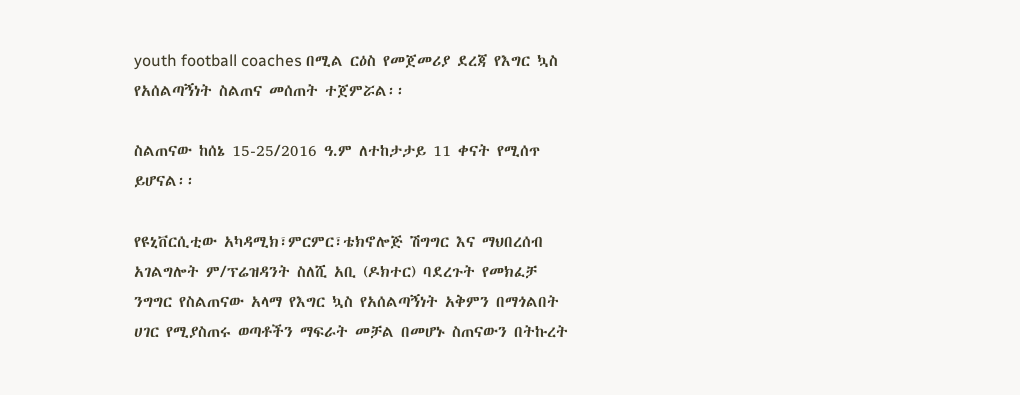youth football coaches በሚል ርዕስ የመጀመሪያ ደረጃ የእግር ኳስ የአሰልጣኝነት ስልጠና መሰጠት ተጀምሯል፡፡

ስልጠናው ከሰኔ 15-25/2016 ዓ.ም ለተከታታይ 11 ቀናት የሚሰጥ ይሆናል፡፡

የዩኒቨርሲቲው አካዳሚክ፣ምርምር፣ቴክኖሎጅ ሽግግር እና ማህበረሰብ አገልግሎት ም/ፕሬዝዳንት ስለሺ አቢ (ዶክተር) ባደረጉት የመክፈቻ ንግግር የስልጠናው አላማ የእግር ኳስ የአሰልጣኝነት አቅምን በማጎልበት ሀገር የሚያስጠሩ ወጣቶችን ማፍራት መቻል በመሆኑ ስጠናውን በትኩረት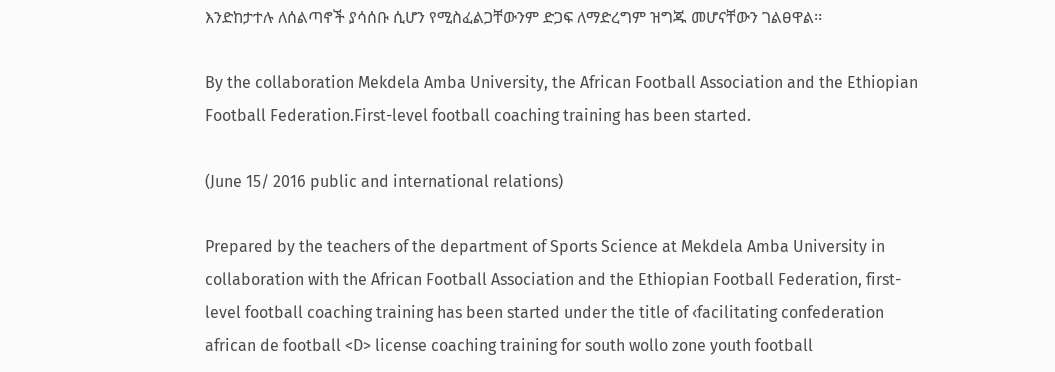እንድከታተሉ ለሰልጣኖች ያሳሰቡ ሲሆን የሚስፈልጋቸውንም ድጋፍ ለማድረግም ዝግጁ መሆናቸውን ገልፀዋል፡፡

By the collaboration Mekdela Amba University, the African Football Association and the Ethiopian Football Federation.First-level football coaching training has been started.

(June 15/ 2016 public and international relations)

Prepared by the teachers of the department of Sports Science at Mekdela Amba University in collaboration with the African Football Association and the Ethiopian Football Federation, first-level football coaching training has been started under the title of ‹facilitating confederation african de football <D> license coaching training for south wollo zone youth football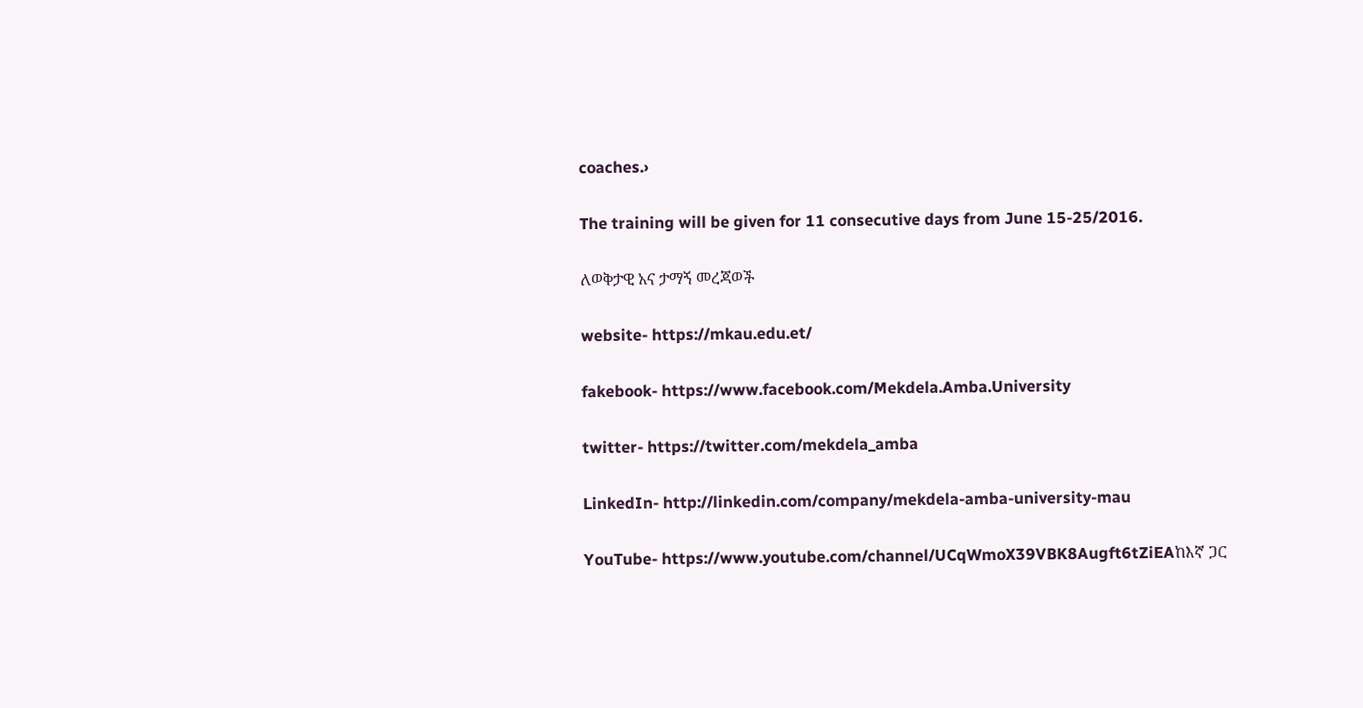coaches.›

The training will be given for 11 consecutive days from June 15-25/2016.

ለወቅታዊ አና ታማኝ መረጃወች

website- https://mkau.edu.et/

fakebook- https://www.facebook.com/Mekdela.Amba.University

twitter- https://twitter.com/mekdela_amba

LinkedIn- http://linkedin.com/company/mekdela-amba-university-mau

YouTube- https://www.youtube.com/channel/UCqWmoX39VBK8Augft6tZiEAከእኛ ጋር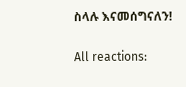ስላሉ እናመሰግናለን!

All reactions: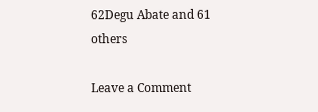62Degu Abate and 61 others

Leave a Comment